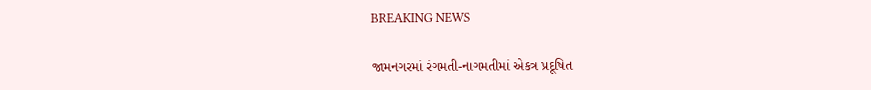BREAKING NEWS

જામનગરમાં રંગમતી-નાગમતીમાં એકત્ર પ્રદૂષિત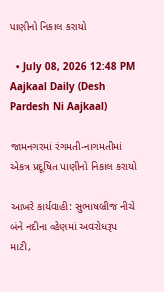પાણીનો નિકાલ કરાયો

  • July 08, 2026 12:48 PM
Aajkaal Daily (Desh Pardesh Ni Aajkaal)

જામનગરમાં રંગમતી-નાગમતીમાં એકત્ર પ્રદૂષિત પાણીનો નિકાલ કરાયો

આખરે કાર્યવાહી: સુભાષબ્રીજ નીચે બંને નદીના વ્હેણમાં અવરોધરૂપ માટી,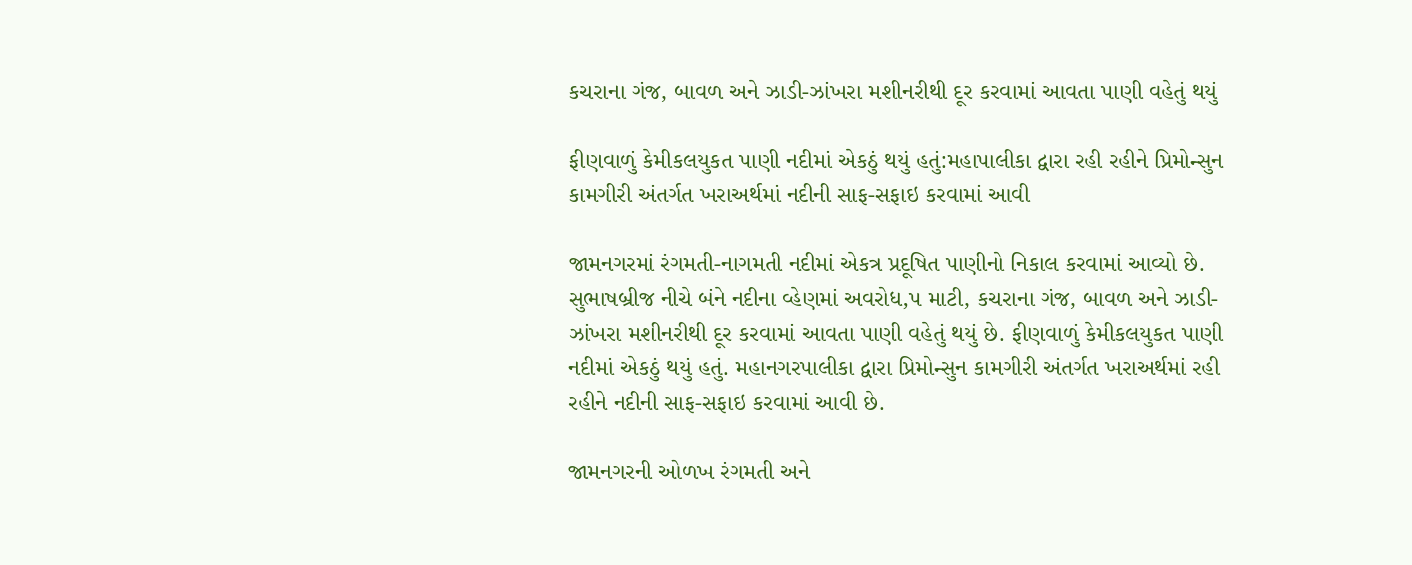કચરાના ગંજ, બાવળ અને ઝાડી-ઝાંખરા મશીનરીથી દૂર કરવામાં આવતા પાણી વહેતું થયું

ફીણવાળું કેમીકલયુકત પાણી નદીમાં એકઠું થયું હતું:મહાપાલીકા દ્વારા રહી રહીને પ્રિમોન્સુન કામગીરી અંતર્ગત ખરાઅર્થમાં નદીની સાફ-સફાઇ કરવામાં આવી

જામનગરમાં રંગમતી-નાગમતી નદીમાં એકત્ર પ્રદૂષિત પાણીનો નિકાલ કરવામાં આવ્યો છે. સુભાષબ્રીજ નીચે બંને નદીના વ્હેણમાં અવરોધ‚પ માટી, કચરાના ગંજ, બાવળ અને ઝાડી-ઝાંખરા મશીનરીથી દૂર કરવામાં આવતા પાણી વહેતું થયું છે. ફીણવાળું કેમીકલયુકત પાણી નદીમાં એકઠું થયું હતું. મહાનગરપાલીકા દ્વારા પ્રિમોન્સુન કામગીરી અંતર્ગત ખરાઅર્થમાં રહી રહીને નદીની સાફ-સફાઇ કરવામાં આવી છે.

જામનગરની ઓળખ રંગમતી અને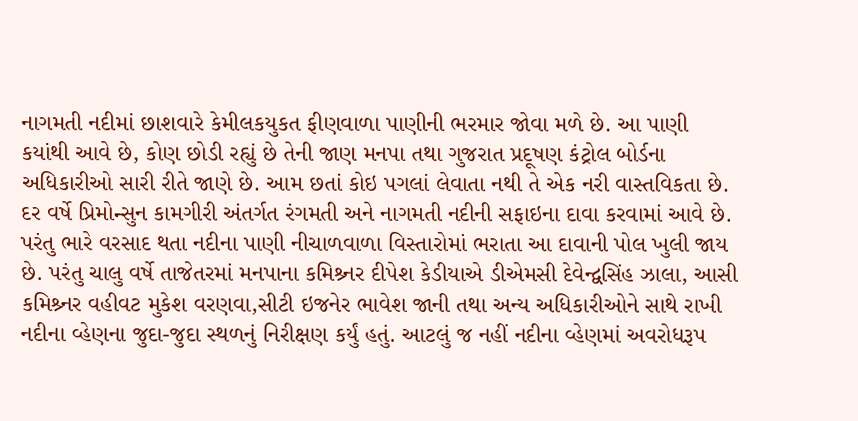નાગમતી નદીમાં છાશવારે કેમીલકયુકત ફીણવાળા પાણીની ભરમાર જોવા મળે છે. આ પાણી કયાંથી આવે છે, કોણ છોડી રહ્યું છે તેની જાણ મનપા તથા ગુજરાત પ્રદૂષણ કંટ્રોલ બોર્ડના અધિકારીઓ સારી રીતે જાણે છે. આમ છતાં કોઇ પગલાં લેવાતા નથી તે એક નરી વાસ્તવિકતા છે. દર વર્ષે પ્રિમોન્સુન કામગીરી અંતર્ગત રંગમતી અને નાગમતી નદીની સફાઇના દાવા કરવામાં આવે છે. પરંતુ ભારે વરસાદ થતા નદીના પાણી નીચાળવાળા વિસ્તારોમાં ભરાતા આ દાવાની પોલ ખુલી જાય છે. પરંતુ ચાલુ વર્ષે તાજેતરમાં મનપાના કમિશ્ર્નર દીપેશ કેડીયાએ ડીએમસી દેવેન્દ્વસિંહ ઝાલા, આસી કમિશ્ર્નર વહીવટ મુકેશ વરણવા,સીટી ઇજનેર ભાવેશ જાની તથા અન્ય અધિકારીઓને સાથે રાખી નદીના વ્હેણના જુદા-જુદા સ્થળનું નિરીક્ષણ કર્યું હતું. આટલું જ નહીં નદીના વ્હેણમાં અવરોધરૂપ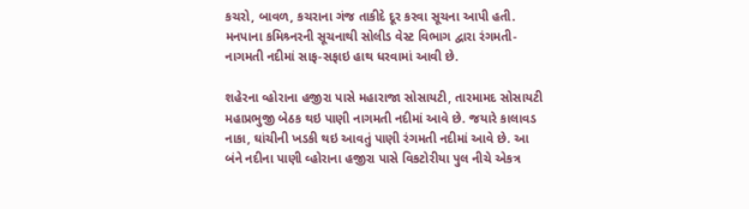કચરો, બાવળ, કચરાના ગંજ તાકીદે દૂર કરવા સૂચના આપી હતી. મનપાના કમિશ્ર્નરની સૂચનાથી સોલીડ વેસ્ટ વિભાગ દ્વારા રંગમતી-નાગમતી નદીમાં સાફ-સફાઇ હાથ ધરવામાં આવી છે.

શહેરના વ્હોરાના હજીરા પાસે મહારાજા સોસાયટી, તારમામદ સોસાયટી મહાપ્રભુજી બેઠક થઇ પાણી નાગમતી નદીમાં આવે છે. જયારે કાલાવડ નાકા, ઘાંચીની ખડકી થઇ આવતું પાણી રંગમતી નદીમાં આવે છે. આ બંને નદીના પાણી વ્હોરાના હજીરા પાસે વિકટોરીયા પુલ નીચે એકત્ર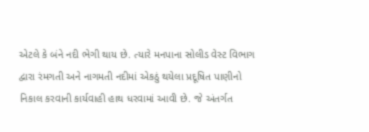એટલે કે બંને નદી ભેગી થાય છે. ત્યારે મનપાના સોલીડ વેસ્ટ વિભાગ દ્વારા રંમગતી અને નાગમતી નદીમાં એકઠું થયેલા પ્રદૂષિત પાણીનો નિકાલ કરવાની કાર્યવાહી હાથ ધરવામાં આવી છે. જે અંતર્ગત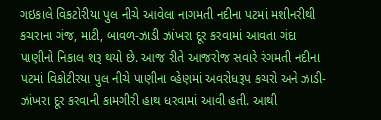ગઇકાલે વિકટોરીયા પુલ નીચે આવેલા નાગમતી નદીના પટમાં મશીનરીથી કચરાના ગંજ, માટી, બાવળ-ઝાડી ઝાંખરા દૂર કરવામાં આવતા ગંદા પાણીનો નિકાલ શરૂ થયો છે. આજ રીતે આજરોજ સવારે રંગમતી નદીના પટમાં વિકોટીરયા પુલ નીચે પાણીના વ્હેણમાં અવરોધરૂપ કચરો અને ઝાડી-ઝાંખરા દૂર કરવાની કામગીરી હાથ ધરવામાં આવી હતી. આથી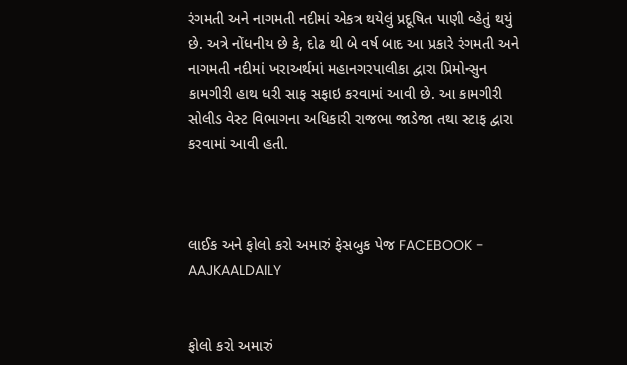રંગમતી અને નાગમતી નદીમાં એકત્ર થયેલું પ્રદૂષિત પાણી વ્હેતું થયું છે. અત્રે નોંધનીય છે કે, દોઢ થી બે વર્ષ બાદ આ પ્રકારે રંગમતી અને નાગમતી નદીમાં ખરાઅર્થમાં મહાનગરપાલીકા દ્વારા પ્રિમોન્સુન કામગીરી હાથ ધરી સાફ સફાઇ કરવામાં આવી છે. આ કામગીરી સોલીડ વેસ્ટ વિભાગના અધિકારી રાજભા જાડેજા તથા સ્ટાફ દ્વારા કરવામાં આવી હતી.



લાઈક અને ફોલો કરો અમારું ફેસબુક પેજ FACEBOOK - AAJKAALDAILY


ફોલો કરો અમારું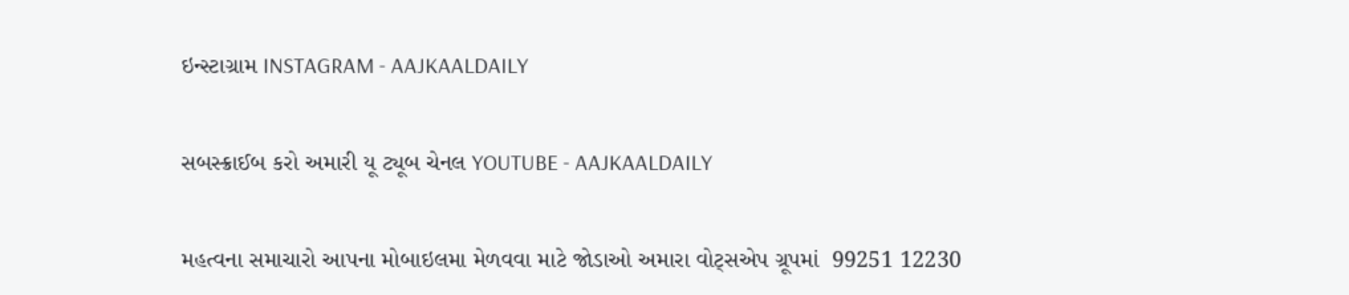ઇન્સ્ટાગ્રામ INSTAGRAM - AAJKAALDAILY


સબસ્ક્રાઈબ કરો અમારી યૂ ટ્યૂબ ચેનલ YOUTUBE - AAJKAALDAILY


મહત્વના સમાચારો આપના મોબાઇલમા મેળવવા માટે જોડાઓ અમારા વોટ્સએપ ગ્રૂપમાં  99251 12230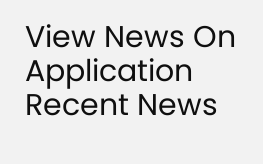View News On Application
Recent News